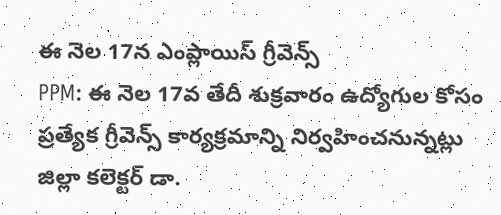ఈ నెల 17న ఎంప్లాయిస్ గ్రీవెన్స్
PPM: ఈ నెల 17వ తేదీ శుక్రవారం ఉద్యోగుల కోసం ప్రత్యేక గ్రీవెన్స్ కార్యక్రమాన్ని నిర్వహించనున్నట్లు జిల్లా కలెక్టర్ డా.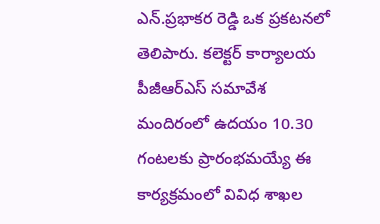ఎన్.ప్రభాకర రెడ్డి ఒక ప్రకటనలో తెలిపారు. కలెక్టర్ కార్యాలయ పీజీఆర్ఎస్ సమావేశ మందిరంలో ఉదయం 10.30 గంటలకు ప్రారంభమయ్యే ఈ కార్యక్రమంలో వివిధ శాఖల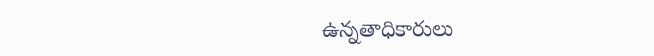ఉన్నతాధికారులు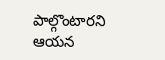పాల్గొంటారని ఆయన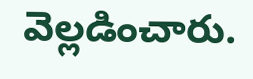వెల్లడించారు.